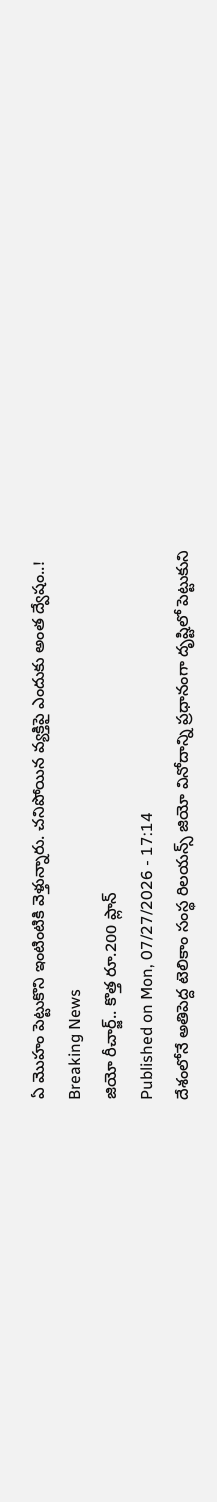ఏ మొహం పెట్టుకొని ఇంటింటికి వెళ్తున్నారు. చనిపోయిన వ్యక్తిపై ఎందుకు అంత ద్వేషం..!
Breaking News
జియో రీచార్జ్.. కొత్త రూ.200 ప్లాన్
Published on Mon, 07/27/2026 - 17:14
దేశంలోనే అతిపెద్ద టెలికాం సంస్థ రిలయన్స్ జియో వినోదాన్ని ప్రధానంగా దృష్టిలో పెట్టుకుని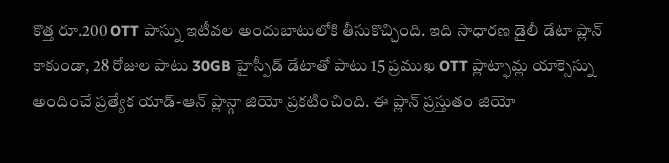కొత్త రూ.200 OTT పాస్ను ఇటీవల అందుబాటులోకి తీసుకొచ్చింది. ఇది సాధారణ డైలీ డేటా ప్లాన్ కాకుండా, 28 రోజుల పాటు 30GB హైస్పీడ్ డేటాతో పాటు 15 ప్రముఖ OTT ప్లాట్ఫామ్ల యాక్సెస్ను అందించే ప్రత్యేక యాడ్-ఆన్ ప్లాన్గా జియో ప్రకటించింది. ఈ ప్లాన్ ప్రస్తుతం జియో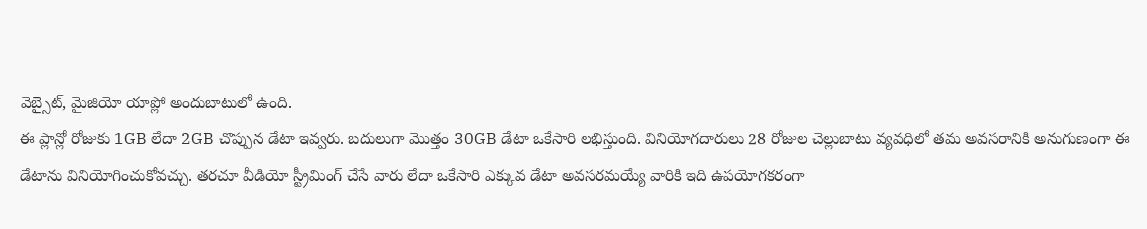వెబ్సైట్, మైజియో యాప్లో అందుబాటులో ఉంది.
ఈ ప్లాన్లో రోజుకు 1GB లేదా 2GB చొప్పున డేటా ఇవ్వరు. బదులుగా మొత్తం 30GB డేటా ఒకేసారి లభిస్తుంది. వినియోగదారులు 28 రోజుల చెల్లుబాటు వ్యవధిలో తమ అవసరానికి అనుగుణంగా ఈ డేటాను వినియోగించుకోవచ్చు. తరచూ వీడియో స్ట్రీమింగ్ చేసే వారు లేదా ఒకేసారి ఎక్కువ డేటా అవసరమయ్యే వారికి ఇది ఉపయోగకరంగా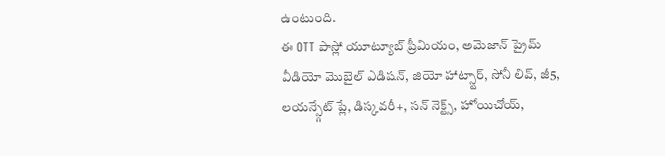ఉంటుంది.
ఈ OTT పాస్లో యూట్యూబ్ ప్రీమియం, అమెజాన్ ప్రైమ్ వీడియో మొబైల్ ఎడిషన్, జియో హాట్స్టార్, సోనీ లివ్, జీ5, లయన్స్గేట్ ప్లే, డిస్కవరీ+, సన్ నెక్ట్స్, హోయిచోయ్,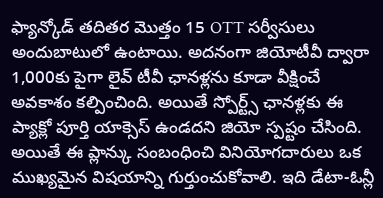ఫ్యాన్కోడ్ తదితర మొత్తం 15 OTT సర్వీసులు అందుబాటులో ఉంటాయి. అదనంగా జియోటీవీ ద్వారా 1,000కు పైగా లైవ్ టీవీ ఛానళ్లను కూడా వీక్షించే అవకాశం కల్పించింది. అయితే స్పోర్ట్స్ ఛానళ్లకు ఈ ప్యాక్లో పూర్తి యాక్సెస్ ఉండదని జియో స్పష్టం చేసింది.
అయితే ఈ ప్లాన్కు సంబంధించి వినియోగదారులు ఒక ముఖ్యమైన విషయాన్ని గుర్తుంచుకోవాలి. ఇది డేటా-ఓన్లీ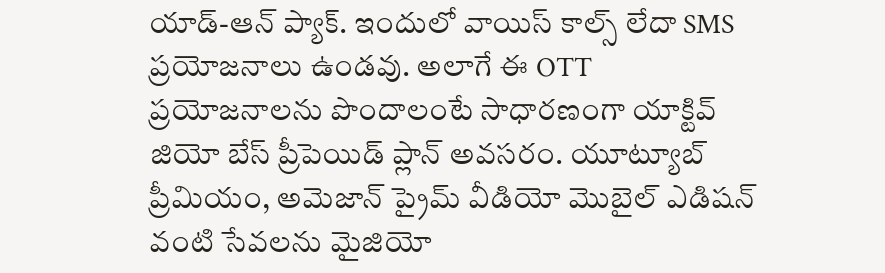యాడ్-ఆన్ ప్యాక్. ఇందులో వాయిస్ కాల్స్ లేదా SMS ప్రయోజనాలు ఉండవు. అలాగే ఈ OTT ప్రయోజనాలను పొందాలంటే సాధారణంగా యాక్టివ్ జియో బేస్ ప్రీపెయిడ్ ప్లాన్ అవసరం. యూట్యూబ్ ప్రీమియం, అమెజాన్ ప్రైమ్ వీడియో మొబైల్ ఎడిషన్ వంటి సేవలను మైజియో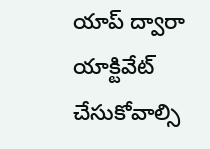యాప్ ద్వారా యాక్టివేట్ చేసుకోవాల్సి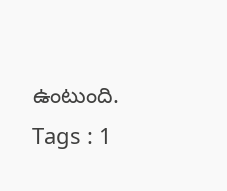ఉంటుంది.
Tags : 1